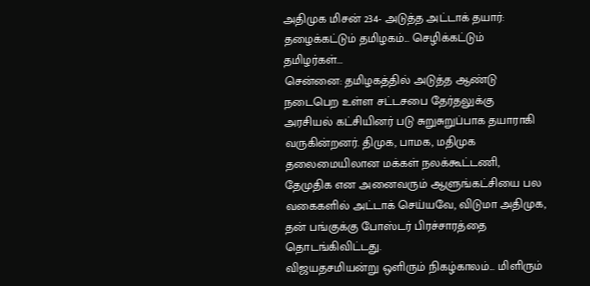அதிமுக மிசன் 234- அடுத்த அட்டாக் தயார்: தழைக்கட்டும் தமிழகம்... செழிக்கட்டும் தமிழர்கள்...
சென்னை: தமிழகத்தில் அடுத்த ஆண்டு நடைபெற உள்ள சட்டசபை தேர்தலுக்கு அரசியல் கட்சியினர் படு சுறுசுறுப்பாக தயாராகி வருகின்றனர். திமுக, பாமக, மதிமுக தலைமையிலான மக்கள் நலக்கூட்டணி, தேமுதிக என அனைவரும் ஆளுங்கட்சியை பல வகைகளில் அட்டாக் செய்யவே, விடுமா அதிமுக, தன் பங்குக்கு போஸ்டர் பிரச்சாரத்தை தொடங்கிவிட்டது.
விஜயதசமியன்று ஒளிரும் நிகழ்காலம்... மிளிரும்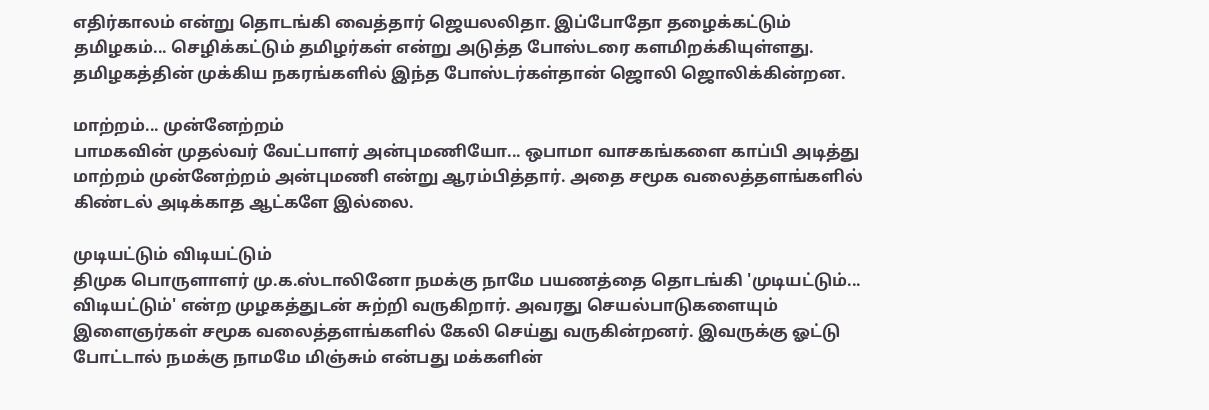எதிர்காலம் என்று தொடங்கி வைத்தார் ஜெயலலிதா. இப்போதோ தழைக்கட்டும் தமிழகம்... செழிக்கட்டும் தமிழர்கள் என்று அடுத்த போஸ்டரை களமிறக்கியுள்ளது. தமிழகத்தின் முக்கிய நகரங்களில் இந்த போஸ்டர்கள்தான் ஜொலி ஜொலிக்கின்றன.

மாற்றம்... முன்னேற்றம்
பாமகவின் முதல்வர் வேட்பாளர் அன்புமணியோ... ஒபாமா வாசகங்களை காப்பி அடித்து மாற்றம் முன்னேற்றம் அன்புமணி என்று ஆரம்பித்தார். அதை சமூக வலைத்தளங்களில் கிண்டல் அடிக்காத ஆட்களே இல்லை.

முடியட்டும் விடியட்டும்
திமுக பொருளாளர் மு.க.ஸ்டாலினோ நமக்கு நாமே பயணத்தை தொடங்கி 'முடியட்டும்... விடியட்டும்' என்ற முழகத்துடன் சுற்றி வருகிறார். அவரது செயல்பாடுகளையும் இளைஞர்கள் சமூக வலைத்தளங்களில் கேலி செய்து வருகின்றனர். இவருக்கு ஓட்டு போட்டால் நமக்கு நாமமே மிஞ்சும் என்பது மக்களின்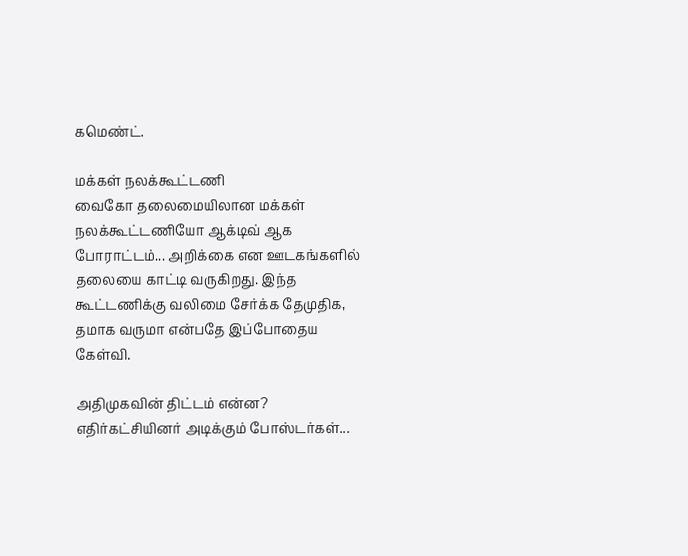கமெண்ட்.

மக்கள் நலக்கூட்டணி
வைகோ தலைமையிலான மக்கள் நலக்கூட்டணியோ ஆக்டிவ் ஆக போராட்டம்... அறிக்கை என ஊடகங்களில் தலையை காட்டி வருகிறது. இந்த கூட்டணிக்கு வலிமை சேர்க்க தேமுதிக, தமாக வருமா என்பதே இப்போதைய கேள்வி.

அதிமுகவின் திட்டம் என்ன?
எதிர்கட்சியினர் அடிக்கும் போஸ்டர்கள்...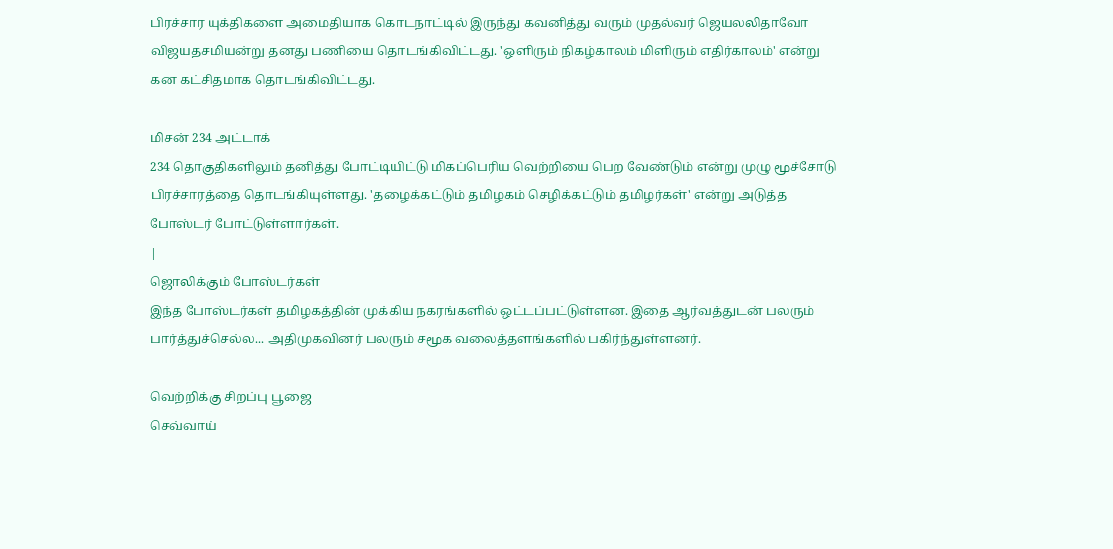பிரச்சார யுக்திகளை அமைதியாக கொடநாட்டில் இருந்து கவனித்து வரும் முதல்வர் ஜெயலலிதாவோ விஜயதசமியன்று தனது பணியை தொடங்கிவிட்டது. 'ஒளிரும் நிகழ்காலம் மிளிரும் எதிர்காலம்' என்று கன கட்சிதமாக தொடங்கிவிட்டது.

மிசன் 234 அட்டாக்
234 தொகுதிகளிலும் தனித்து போட்டியிட்டு மிகப்பெரிய வெற்றியை பெற வேண்டும் என்று முழு மூச்சோடு பிரச்சாரத்தை தொடங்கியுள்ளது. 'தழைக்கட்டும் தமிழகம் செழிக்கட்டும் தமிழர்கள்' என்று அடுத்த போஸ்டர் போட்டுள்ளார்கள்.
|
ஜொலிக்கும் போஸ்டர்கள்
இந்த போஸ்டர்கள் தமிழகத்தின் முக்கிய நகரங்களில் ஒட்டப்பட்டுள்ளன. இதை ஆர்வத்துடன் பலரும் பார்த்துச்செல்ல... அதிமுகவினர் பலரும் சமூக வலைத்தளங்களில் பகிர்ந்துள்ளனர்.

வெற்றிக்கு சிறப்பு பூஜை
செவ்வாய்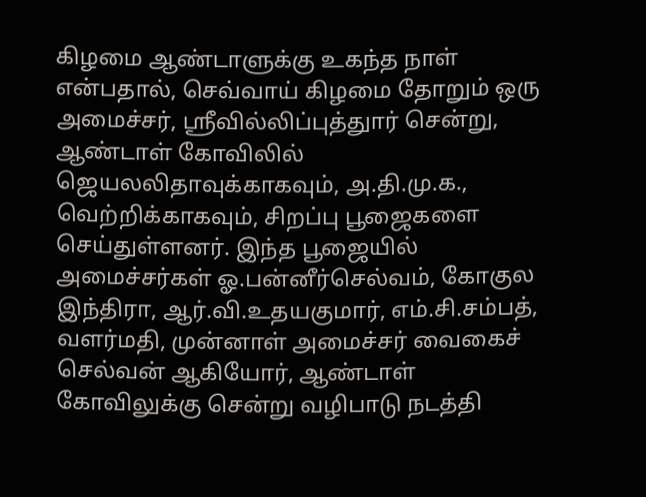கிழமை ஆண்டாளுக்கு உகந்த நாள் என்பதால், செவ்வாய் கிழமை தோறும் ஒரு அமைச்சர், ஸ்ரீவில்லிப்புத்துார் சென்று, ஆண்டாள் கோவிலில் ஜெயலலிதாவுக்காகவும், அ.தி.மு.க., வெற்றிக்காகவும், சிறப்பு பூஜைகளை செய்துள்ளனர். இந்த பூஜையில் அமைச்சர்கள் ஓ.பன்னீர்செல்வம், கோகுல இந்திரா, ஆர்.வி.உதயகுமார், எம்.சி.சம்பத், வளர்மதி, முன்னாள் அமைச்சர் வைகைச் செல்வன் ஆகியோர், ஆண்டாள் கோவிலுக்கு சென்று வழிபாடு நடத்தி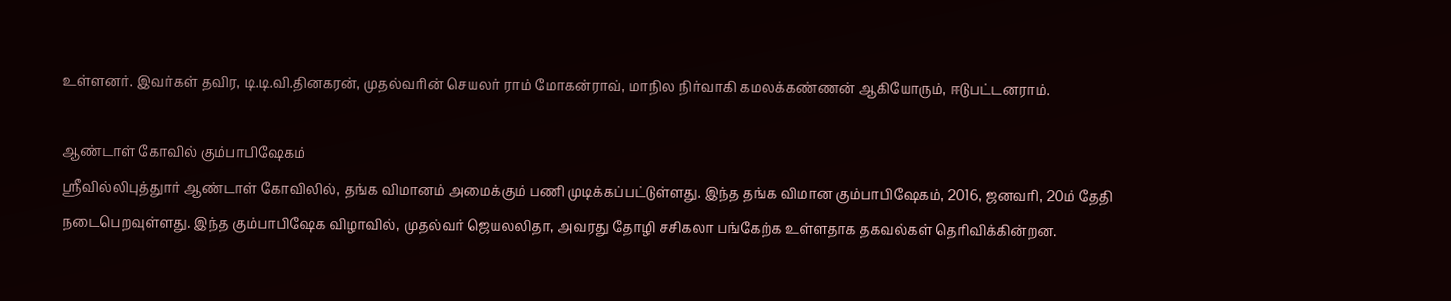உள்ளனர். இவர்கள் தவிர, டி.டி.வி.தினகரன், முதல்வரின் செயலர் ராம் மோகன்ராவ், மாநில நிர்வாகி கமலக்கண்ணன் ஆகியோரும், ஈடுபட்டனராம்.

ஆண்டாள் கோவில் கும்பாபிஷேகம்
ஸ்ரீவில்லிபுத்துார் ஆண்டாள் கோவிலில், தங்க விமானம் அமைக்கும் பணி முடிக்கப்பட்டுள்ளது. இந்த தங்க விமான கும்பாபிஷேகம், 2016, ஜனவரி, 20ம் தேதி நடைபெறவுள்ளது. இந்த கும்பாபிஷேக விழாவில், முதல்வர் ஜெயலலிதா, அவரது தோழி சசிகலா பங்கேற்க உள்ளதாக தகவல்கள் தெரிவிக்கின்றன.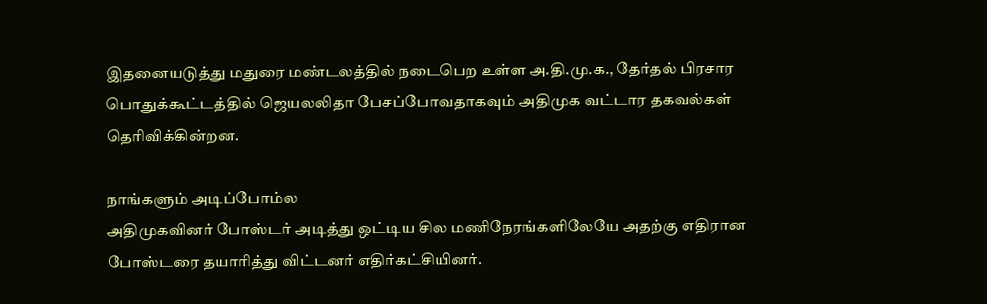இதனையடுத்து மதுரை மண்டலத்தில் நடைபெற உள்ள அ.தி.மு.க., தேர்தல் பிரசார பொதுக்கூட்டத்தில் ஜெயலலிதா பேசப்போவதாகவும் அதிமுக வட்டார தகவல்கள் தெரிவிக்கின்றன.

நாங்களும் அடிப்போம்ல
அதிமுகவினர் போஸ்டர் அடித்து ஒட்டிய சில மணிநேரங்களிலேயே அதற்கு எதிரான போஸ்டரை தயாரித்து விட்டனர் எதிர்கட்சியினர்.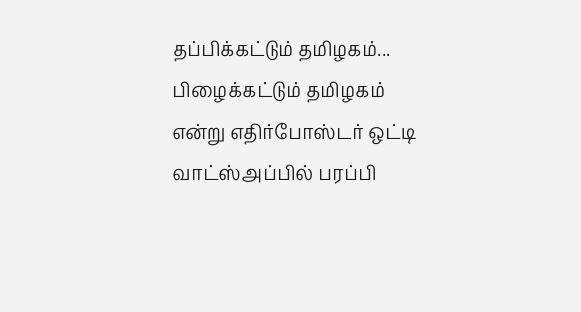தப்பிக்கட்டும் தமிழகம்... பிழைக்கட்டும் தமிழகம் என்று எதிர்போஸ்டர் ஒட்டி வாட்ஸ்அப்பில் பரப்பி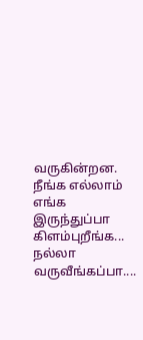வருகின்றன. நீங்க எல்லாம் எங்க இருந்துப்பா கிளம்புறீங்க... நல்லா வருவீங்கப்பா....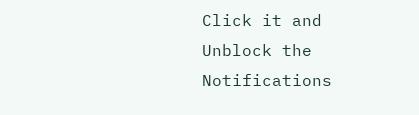Click it and Unblock the Notifications